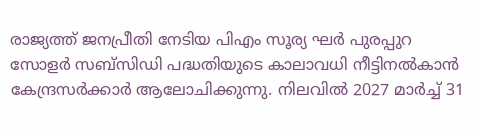രാജ്യത്ത് ജനപ്രീതി നേടിയ പിഎം സൂര്യ ഘർ പുരപ്പുറ സോളർ സബ്സിഡി പദ്ധതിയുടെ കാലാവധി നീട്ടിനൽകാൻ കേന്ദ്രസർക്കാർ ആലോചിക്കുന്നു. നിലവിൽ 2027 മാർച്ച് 31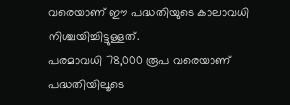വരെയാണ് ഈ പദ്ധതിയുടെ കാലാവധി നിശ്ചയിച്ചിട്ടുള്ളത്.
പരമാവധി 78,000 രൂപ വരെയാണ് പദ്ധതിയിലൂടെ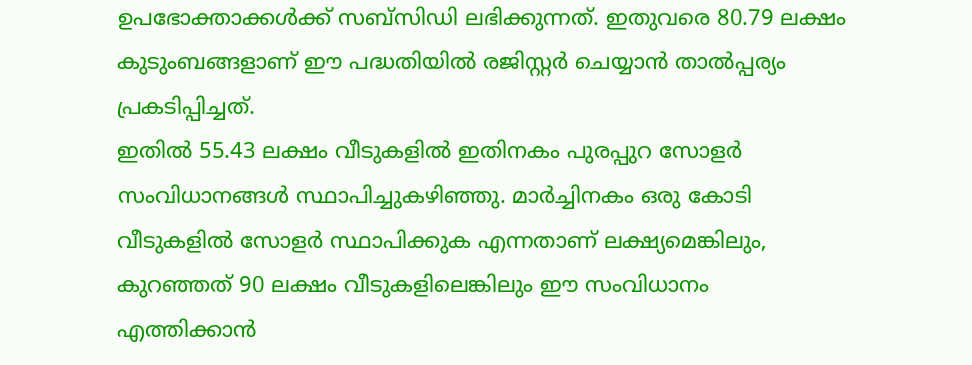ഉപഭോക്താക്കൾക്ക് സബ്സിഡി ലഭിക്കുന്നത്. ഇതുവരെ 80.79 ലക്ഷം കുടുംബങ്ങളാണ് ഈ പദ്ധതിയിൽ രജിസ്റ്റർ ചെയ്യാൻ താൽപ്പര്യം പ്രകടിപ്പിച്ചത്.
ഇതിൽ 55.43 ലക്ഷം വീടുകളിൽ ഇതിനകം പുരപ്പുറ സോളർ സംവിധാനങ്ങൾ സ്ഥാപിച്ചുകഴിഞ്ഞു. മാർച്ചിനകം ഒരു കോടി വീടുകളിൽ സോളർ സ്ഥാപിക്കുക എന്നതാണ് ലക്ഷ്യമെങ്കിലും, കുറഞ്ഞത് 90 ലക്ഷം വീടുകളിലെങ്കിലും ഈ സംവിധാനം എത്തിക്കാൻ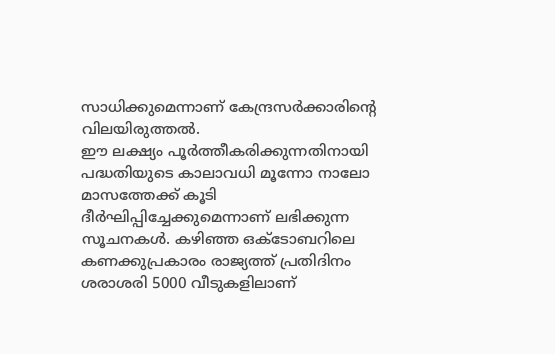സാധിക്കുമെന്നാണ് കേന്ദ്രസർക്കാരിന്റെ വിലയിരുത്തൽ.
ഈ ലക്ഷ്യം പൂർത്തീകരിക്കുന്നതിനായി പദ്ധതിയുടെ കാലാവധി മൂന്നോ നാലോ മാസത്തേക്ക് കൂടി ദീർഘിപ്പിച്ചേക്കുമെന്നാണ് ലഭിക്കുന്ന സൂചനകൾ. കഴിഞ്ഞ ഒക്ടോബറിലെ കണക്കുപ്രകാരം രാജ്യത്ത് പ്രതിദിനം ശരാശരി 5000 വീടുകളിലാണ്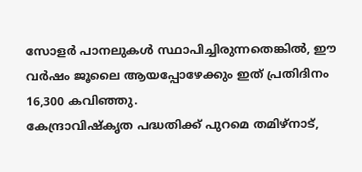സോളർ പാനലുകൾ സ്ഥാപിച്ചിരുന്നതെങ്കിൽ, ഈ വർഷം ജൂലൈ ആയപ്പോഴേക്കും ഇത് പ്രതിദിനം 16,300 കവിഞ്ഞു.
കേന്ദ്രാവിഷ്കൃത പദ്ധതിക്ക് പുറമെ തമിഴ്നാട്,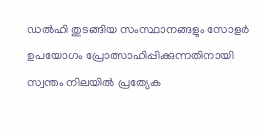ഡൽഹി തുടങ്ങിയ സംസ്ഥാനങ്ങളും സോളർ ഉപയോഗം പ്രോത്സാഹിപ്പിക്കുന്നതിനായി സ്വന്തം നിലയിൽ പ്രത്യേക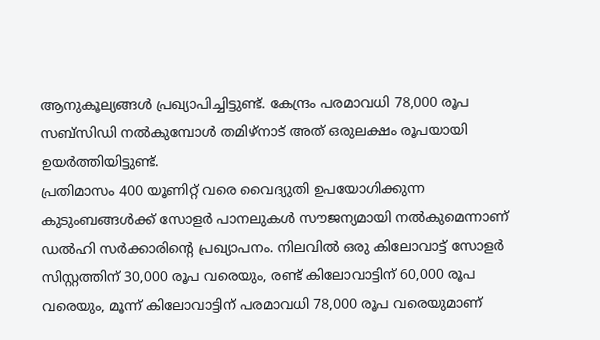ആനുകൂല്യങ്ങൾ പ്രഖ്യാപിച്ചിട്ടുണ്ട്. കേന്ദ്രം പരമാവധി 78,000 രൂപ സബ്സിഡി നൽകുമ്പോൾ തമിഴ്നാട് അത് ഒരുലക്ഷം രൂപയായി ഉയർത്തിയിട്ടുണ്ട്.
പ്രതിമാസം 400 യൂണിറ്റ് വരെ വൈദ്യുതി ഉപയോഗിക്കുന്ന കുടുംബങ്ങൾക്ക് സോളർ പാനലുകൾ സൗജന്യമായി നൽകുമെന്നാണ് ഡൽഹി സർക്കാരിന്റെ പ്രഖ്യാപനം. നിലവിൽ ഒരു കിലോവാട്ട് സോളർ സിസ്റ്റത്തിന് 30,000 രൂപ വരെയും, രണ്ട് കിലോവാട്ടിന് 60,000 രൂപ വരെയും, മൂന്ന് കിലോവാട്ടിന് പരമാവധി 78,000 രൂപ വരെയുമാണ്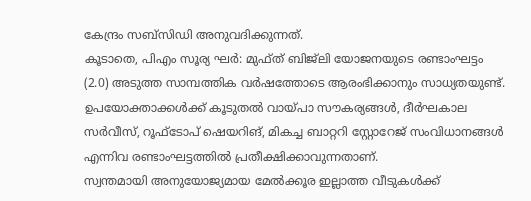കേന്ദ്രം സബ്സിഡി അനുവദിക്കുന്നത്.
കൂടാതെ, പിഎം സൂര്യ ഘർ: മുഫ്ത് ബിജ്ലി യോജനയുടെ രണ്ടാംഘട്ടം (2.0) അടുത്ത സാമ്പത്തിക വർഷത്തോടെ ആരംഭിക്കാനും സാധ്യതയുണ്ട്. ഉപയോക്താക്കൾക്ക് കൂടുതൽ വായ്പാ സൗകര്യങ്ങൾ, ദീർഘകാല സർവീസ്, റൂഫ്ടോപ് ഷെയറിങ്, മികച്ച ബാറ്ററി സ്റ്റോറേജ് സംവിധാനങ്ങൾ എന്നിവ രണ്ടാംഘട്ടത്തിൽ പ്രതീക്ഷിക്കാവുന്നതാണ്.
സ്വന്തമായി അനുയോജ്യമായ മേൽക്കൂര ഇല്ലാത്ത വീടുകൾക്ക്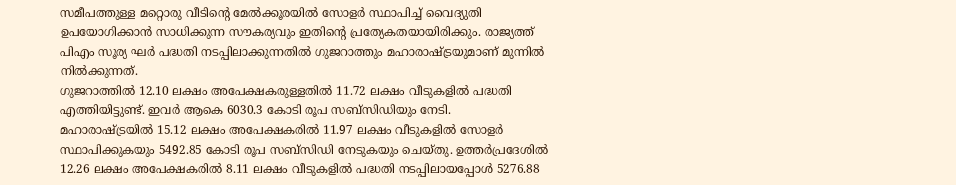സമീപത്തുള്ള മറ്റൊരു വീടിന്റെ മേൽക്കൂരയിൽ സോളർ സ്ഥാപിച്ച് വൈദ്യുതി ഉപയോഗിക്കാൻ സാധിക്കുന്ന സൗകര്യവും ഇതിന്റെ പ്രത്യേകതയായിരിക്കും. രാജ്യത്ത് പിഎം സൂര്യ ഘർ പദ്ധതി നടപ്പിലാക്കുന്നതിൽ ഗുജറാത്തും മഹാരാഷ്ട്രയുമാണ് മുന്നിൽ നിൽക്കുന്നത്.
ഗുജറാത്തിൽ 12.10 ലക്ഷം അപേക്ഷകരുള്ളതിൽ 11.72 ലക്ഷം വീടുകളിൽ പദ്ധതി എത്തിയിട്ടുണ്ട്. ഇവർ ആകെ 6030.3 കോടി രൂപ സബ്സിഡിയും നേടി.
മഹാരാഷ്ട്രയിൽ 15.12 ലക്ഷം അപേക്ഷകരിൽ 11.97 ലക്ഷം വീടുകളിൽ സോളർ സ്ഥാപിക്കുകയും 5492.85 കോടി രൂപ സബ്സിഡി നേടുകയും ചെയ്തു. ഉത്തർപ്രദേശിൽ 12.26 ലക്ഷം അപേക്ഷകരിൽ 8.11 ലക്ഷം വീടുകളിൽ പദ്ധതി നടപ്പിലായപ്പോൾ 5276.88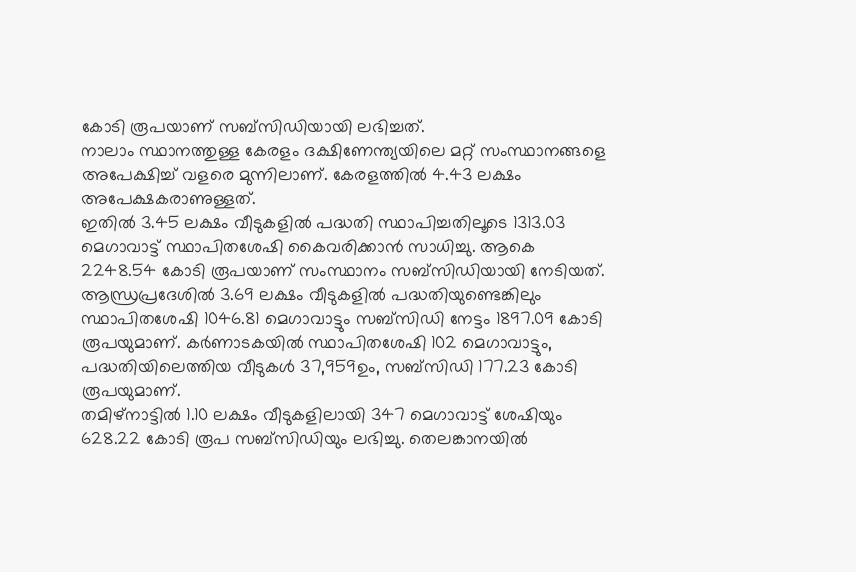കോടി രൂപയാണ് സബ്സിഡിയായി ലഭിച്ചത്.
നാലാം സ്ഥാനത്തുള്ള കേരളം ദക്ഷിണേന്ത്യയിലെ മറ്റ് സംസ്ഥാനങ്ങളെ അപേക്ഷിച്ച് വളരെ മുന്നിലാണ്. കേരളത്തിൽ 4.43 ലക്ഷം അപേക്ഷകരാണുള്ളത്.
ഇതിൽ 3.45 ലക്ഷം വീടുകളിൽ പദ്ധതി സ്ഥാപിച്ചതിലൂടെ 1313.03 മെഗാവാട്ട് സ്ഥാപിതശേഷി കൈവരിക്കാൻ സാധിച്ചു. ആകെ 2248.54 കോടി രൂപയാണ് സംസ്ഥാനം സബ്സിഡിയായി നേടിയത്.
ആന്ധ്രപ്രദേശിൽ 3.69 ലക്ഷം വീടുകളിൽ പദ്ധതിയുണ്ടെങ്കിലും സ്ഥാപിതശേഷി 1046.81 മെഗാവാട്ടും സബ്സിഡി നേട്ടം 1897.09 കോടി രൂപയുമാണ്. കർണാടകയിൽ സ്ഥാപിതശേഷി 102 മെഗാവാട്ടും, പദ്ധതിയിലെത്തിയ വീടുകൾ 37,959ഉം, സബ്സിഡി 177.23 കോടി രൂപയുമാണ്.
തമിഴ്നാട്ടിൽ 1.10 ലക്ഷം വീടുകളിലായി 347 മെഗാവാട്ട് ശേഷിയും 628.22 കോടി രൂപ സബ്സിഡിയും ലഭിച്ചു. തെലങ്കാനയിൽ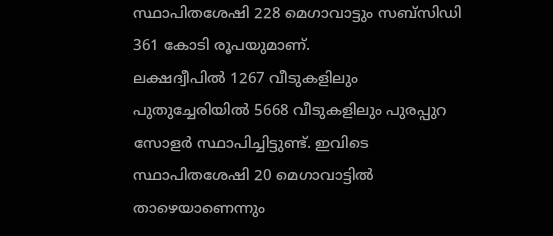സ്ഥാപിതശേഷി 228 മെഗാവാട്ടും സബ്സിഡി 361 കോടി രൂപയുമാണ്.
ലക്ഷദ്വീപിൽ 1267 വീടുകളിലും പുതുച്ചേരിയിൽ 5668 വീടുകളിലും പുരപ്പുറ സോളർ സ്ഥാപിച്ചിട്ടുണ്ട്. ഇവിടെ സ്ഥാപിതശേഷി 20 മെഗാവാട്ടിൽ താഴെയാണെന്നും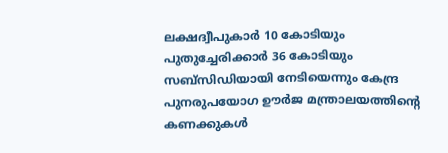ലക്ഷദ്വീപുകാർ 10 കോടിയും പുതുച്ചേരിക്കാർ 36 കോടിയും സബ്സിഡിയായി നേടിയെന്നും കേന്ദ്ര പുനരുപയോഗ ഊർജ മന്ത്രാലയത്തിന്റെ കണക്കുകൾ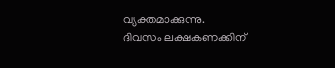വ്യക്തമാക്കുന്നു.
ദിവസം ലക്ഷകണക്കിന്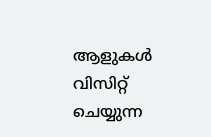ആളുകൾ വിസിറ്റ് ചെയ്യുന്ന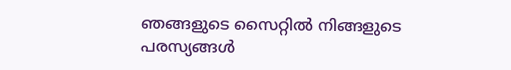ഞങ്ങളുടെ സൈറ്റിൽ നിങ്ങളുടെ പരസ്യങ്ങൾ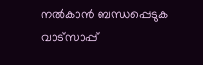നൽകാൻ ബന്ധപ്പെടുക വാട്സാപ്പ്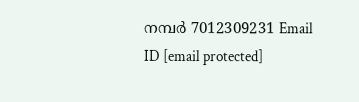നമ്പർ 7012309231 Email ID [email protected]